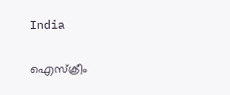India

ഐസ്‌ക്രീം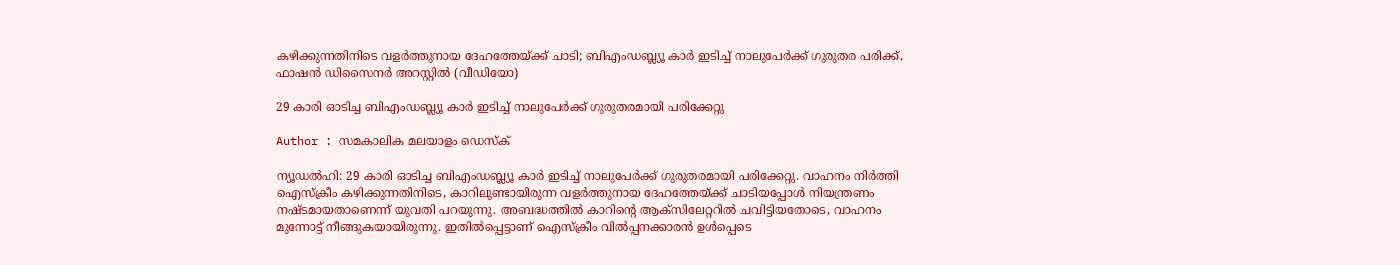കഴിക്കുന്നതിനിടെ വളര്‍ത്തുനായ ദേഹത്തേയ്ക്ക് ചാടി; ബിഎംഡബ്ല്യൂ കാര്‍ ഇടിച്ച് നാലുപേര്‍ക്ക് ഗുരുതര പരിക്ക്, ഫാഷന്‍ ഡിസൈനര്‍ അറസ്റ്റില്‍ (വീഡിയോ)

29 കാരി ഓടിച്ച ബിഎംഡബ്ല്യൂ കാര്‍ ഇടിച്ച് നാലുപേര്‍ക്ക് ഗുരുതരമായി പരിക്കേറ്റു

Author : സമകാലിക മലയാളം ഡെസ്ക്

ന്യൂഡല്‍ഹി: 29 കാരി ഓടിച്ച ബിഎംഡബ്ല്യൂ കാര്‍ ഇടിച്ച് നാലുപേര്‍ക്ക് ഗുരുതരമായി പരിക്കേറ്റു. വാഹനം നിര്‍ത്തി ഐസ്‌ക്രീം കഴിക്കുന്നതിനിടെ, കാറിലുണ്ടായിരുന്ന വളര്‍ത്തുനായ ദേഹത്തേയ്ക്ക് ചാടിയപ്പോള്‍ നിയന്ത്രണം നഷ്ടമായതാണെന്ന് യുവതി പറയുന്നു. അബദ്ധത്തില്‍ കാറിന്റെ ആക്‌സിലേറ്ററില്‍ ചവിട്ടിയതോടെ, വാഹനം മുന്നോട്ട് നീങ്ങുകയായിരുന്നു. ഇതില്‍പ്പെട്ടാണ് ഐസ്‌ക്രീം വില്‍പ്പനക്കാരന്‍ ഉള്‍പ്പെടെ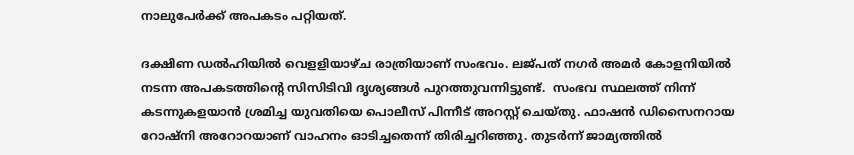നാലുപേര്‍ക്ക് അപകടം പറ്റിയത്.

ദക്ഷിണ ഡല്‍ഹിയില്‍ വെളളിയാഴ്ച രാത്രിയാണ് സംഭവം. ലജ്പത് നഗര്‍ അമര്‍ കോളനിയില്‍ നടന്ന അപകടത്തിന്റെ സിസിടിവി ദൃശ്യങ്ങള്‍ പുറത്തുവന്നിട്ടുണ്ട്.  സംഭവ സ്ഥലത്ത് നിന്ന് കടന്നുകളയാന്‍ ശ്രമിച്ച യുവതിയെ പൊലീസ് പിന്നീട് അറസ്റ്റ് ചെയ്തു. ഫാഷന്‍ ഡിസൈനറായ റോഷ്‌നി അറോറയാണ് വാഹനം ഓടിച്ചതെന്ന് തിരിച്ചറിഞ്ഞു. തുടര്‍ന്ന് ജാമ്യത്തില്‍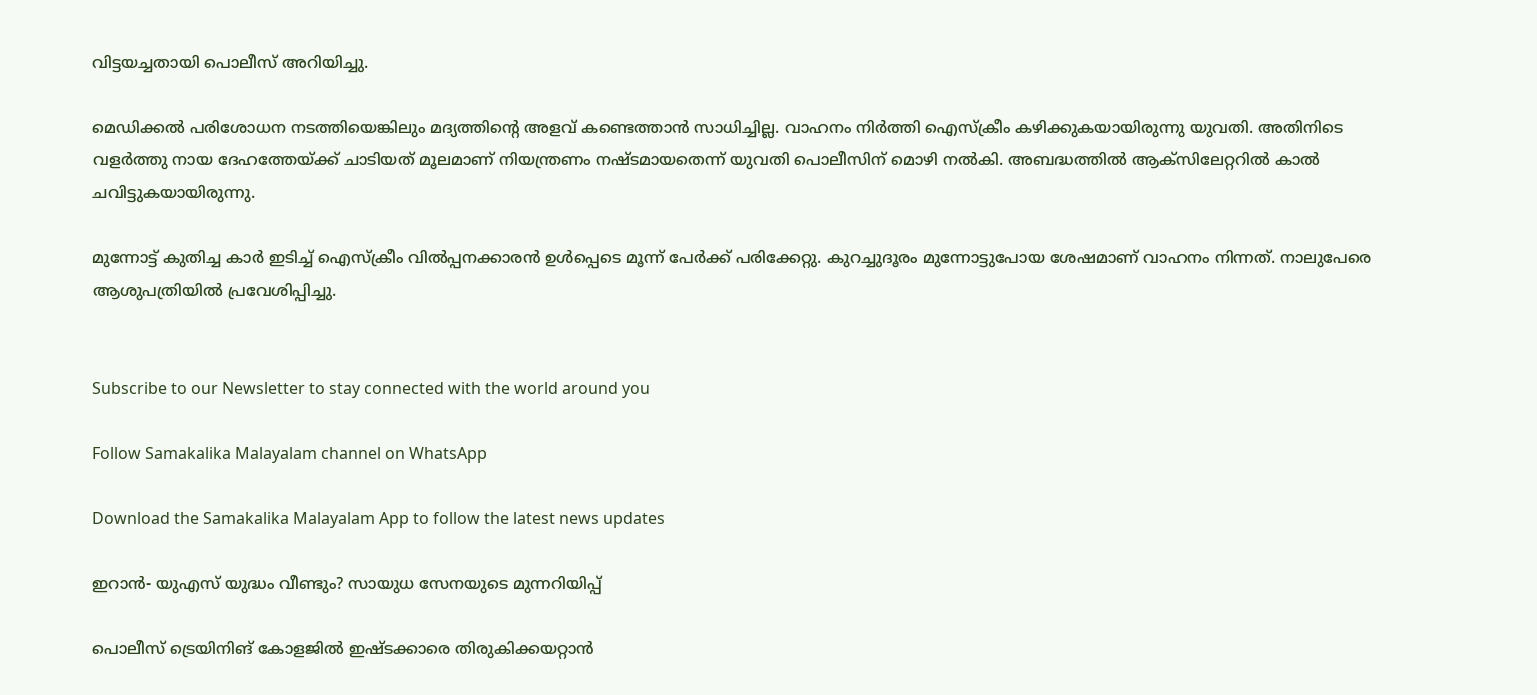വിട്ടയച്ചതായി പൊലീസ് അറിയിച്ചു.

മെഡിക്കല്‍ പരിശോധന നടത്തിയെങ്കിലും മദ്യത്തിന്റെ അളവ് കണ്ടെത്താന്‍ സാധിച്ചില്ല. വാഹനം നിര്‍ത്തി ഐസ്‌ക്രീം കഴിക്കുകയായിരുന്നു യുവതി. അതിനിടെ വളര്‍ത്തു നായ ദേഹത്തേയ്ക്ക് ചാടിയത് മൂലമാണ് നിയന്ത്രണം നഷ്ടമായതെന്ന് യുവതി പൊലീസിന് മൊഴി നല്‍കി. അബദ്ധത്തില്‍ ആക്‌സിലേറ്ററില്‍ കാല്‍ ചവിട്ടുകയായിരുന്നു.

മുന്നോട്ട് കുതിച്ച കാര്‍ ഇടിച്ച് ഐസ്‌ക്രീം വില്‍പ്പനക്കാരന്‍ ഉള്‍പ്പെടെ മൂന്ന് പേര്‍ക്ക് പരിക്കേറ്റു. കുറച്ചുദൂരം മുന്നോട്ടുപോയ ശേഷമാണ് വാഹനം നിന്നത്. നാലുപേരെ ആശുപത്രിയില്‍ പ്രവേശിപ്പിച്ചു.


Subscribe to our Newsletter to stay connected with the world around you

Follow Samakalika Malayalam channel on WhatsApp

Download the Samakalika Malayalam App to follow the latest news updates

ഇറാൻ- യുഎസ് യുദ്ധം വീണ്ടും? സായുധ സേനയുടെ മുന്നറിയിപ്പ്

പൊലീസ് ട്രെയിനിങ് കോളജിൽ ഇഷ്ടക്കാരെ തിരുകിക്കയറ്റാൻ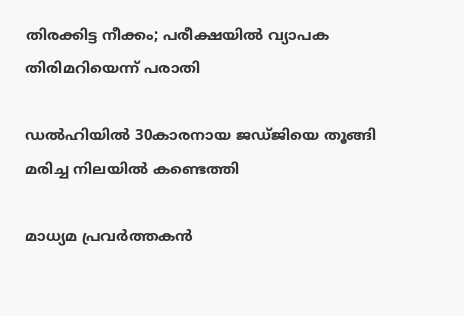തിരക്കിട്ട നീക്കം; പരീക്ഷയിൽ വ്യാപക തിരിമറിയെന്ന് പരാതി

ഡൽഹിയിൽ 30കാരനായ ജ‍ഡ്ജിയെ തൂങ്ങി മരിച്ച നിലയിൽ കണ്ടെത്തി

മാധ്യമ പ്രവർത്തകൻ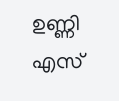ഉണ്ണി എസ്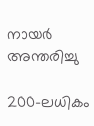നായർ അന്തരിച്ചു

200-ലധികം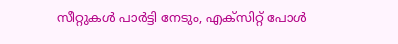സീറ്റുകൾ പാർട്ടി നേടും, എക്സിറ്റ് പോൾ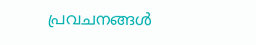പ്രവചനങ്ങൾ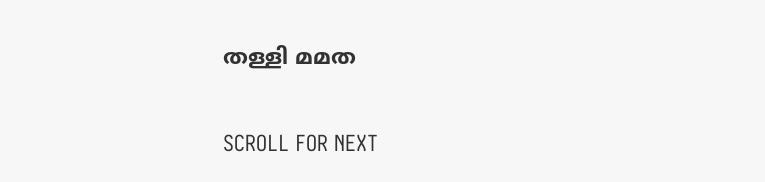തള്ളി മമത

SCROLL FOR NEXT